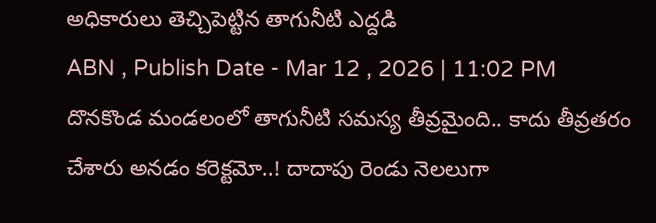అధికారులు తెచ్చిపెట్టిన తాగునీటి ఎద్దడి
ABN , Publish Date - Mar 12 , 2026 | 11:02 PM
దొనకొండ మండలంలో తాగునీటి సమస్య తీవ్రమైంది.. కాదు తీవ్రతరం చేశారు అనడం కరెక్టమో..! దాదాపు రెండు నెలలుగా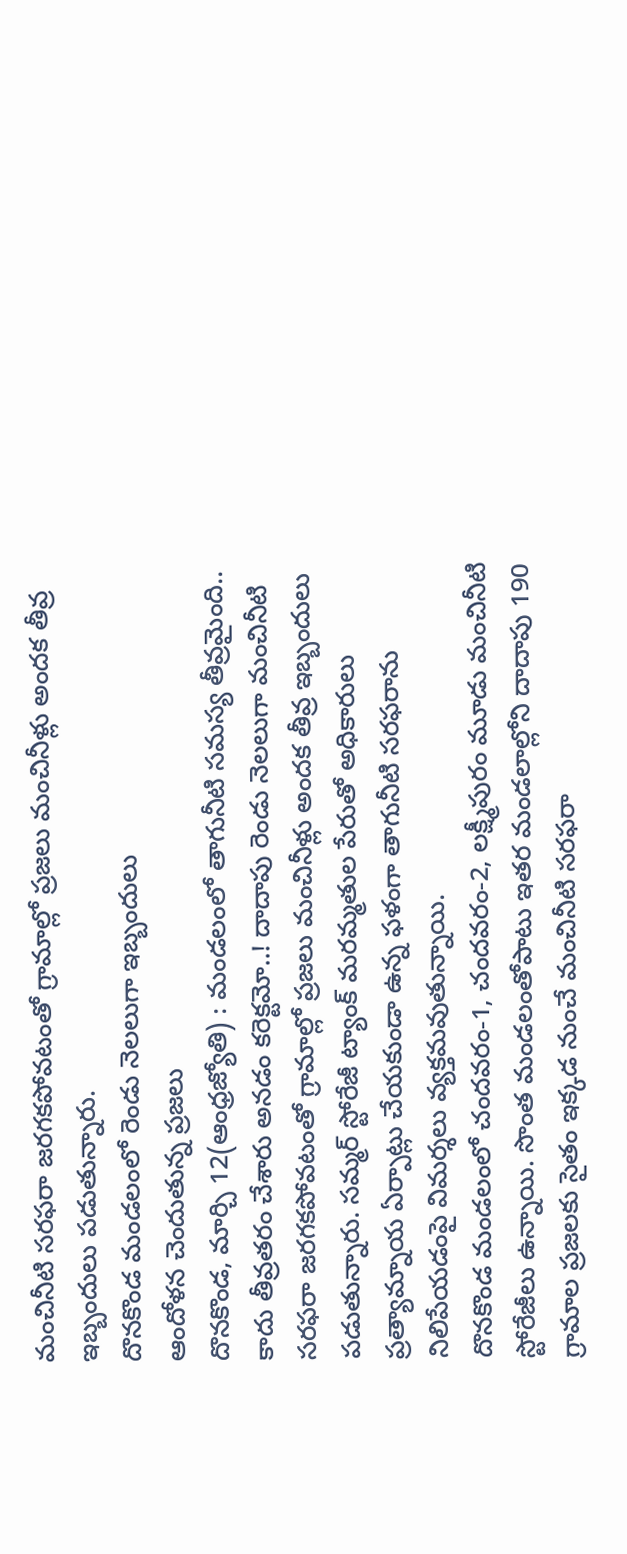మంచినీటి సరఫరా జరగకపోవటంతో గ్రామాల్లో ప్రజలు మంచినీళ్లు అందక తీవ్ర ఇబ్బందులు పడుతున్నారు.
దొనకొండ మండలంలో రెండు నెలలుగా ఇబ్బందులు
ఆందోళన చెందుతున్న ప్రజలు
దొనకొండ, మార్చి 12(ఆంధ్రజ్యోతి) : మండలంలో తాగునీటి సమస్య తీవ్రమైంది.. కాదు తీవ్రతరం చేశారు అనడం కరెక్టమో..! దాదాపు రెండు నెలలుగా మంచినీటి సరఫరా జరగకపోవటంతో గ్రామాల్లో ప్రజలు మంచినీళ్లు అందక తీవ్ర ఇబ్బందులు పడుతున్నారు. సమ్మర్ స్టోరేజీ ట్యాంక్ మరమ్మతుల పేరుతో అధికారులు ప్రత్యామ్నాయ ఏర్పాట్లు చేయకుండా ఉన్న ఫళంగా తాగునీటి సరఫరాను నిలిపేయడంపై విమర్శలు వ్యక్తమవుతున్నాయి.
దొనకొండ మండలంలో చందవరం-1, చందవరం-2, లక్ష్మీపురం మూడు మంచినీటి స్టోరేజీలు ఉన్నాయి. సొంత మండలంతోపాటు ఇతర మండలాల్లోని దాదాపు 190 గ్రామాల ప్రజలకు సైతం ఇక్కడ నుంచే మంచినీటి సరఫరా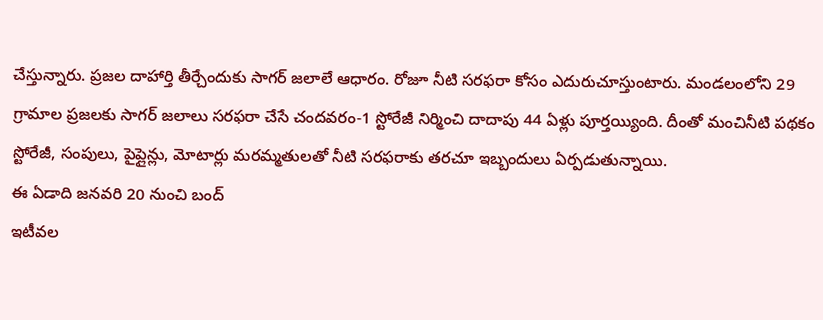చేస్తున్నారు. ప్రజల దాహార్తి తీర్చేందుకు సాగర్ జలాలే ఆధారం. రోజూ నీటి సరఫరా కోసం ఎదురుచూస్తుంటారు. మండలంలోని 29 గ్రామాల ప్రజలకు సాగర్ జలాలు సరఫరా చేసే చందవరం-1 స్టోరేజీ నిర్మించి దాదాపు 44 ఏళ్లు పూర్తయ్యింది. దీంతో మంచినీటి పథకం స్టోరేజీ, సంపులు, పైప్లైన్లు, మోటార్లు మరమ్మతులతో నీటి సరఫరాకు తరచూ ఇబ్బందులు ఏర్పడుతున్నాయి.
ఈ ఏడాది జనవరి 20 నుంచి బంద్
ఇటీవల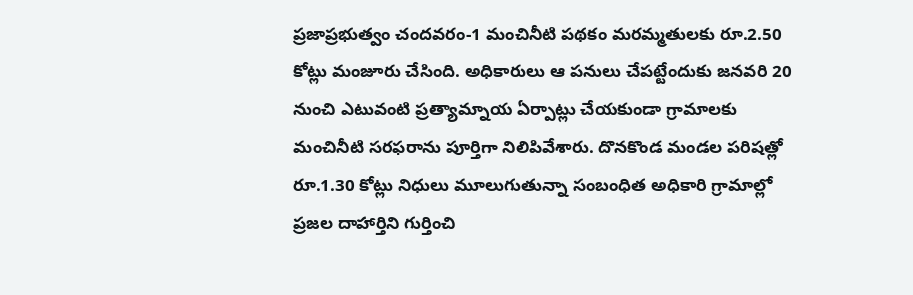ప్రజాప్రభుత్వం చందవరం-1 మంచినీటి పథకం మరమ్మతులకు రూ.2.50 కోట్లు మంజూరు చేసింది. అధికారులు ఆ పనులు చేపట్టేందుకు జనవరి 20 నుంచి ఎటువంటి ప్రత్యామ్నాయ ఏర్పాట్లు చేయకుండా గ్రామాలకు మంచినీటి సరఫరాను పూర్తిగా నిలిపివేశారు. దొనకొండ మండల పరిషత్లో రూ.1.30 కోట్లు నిధులు మూలుగుతున్నా సంబంధిత అధికారి గ్రామాల్లో ప్రజల దాహార్తిని గుర్తించి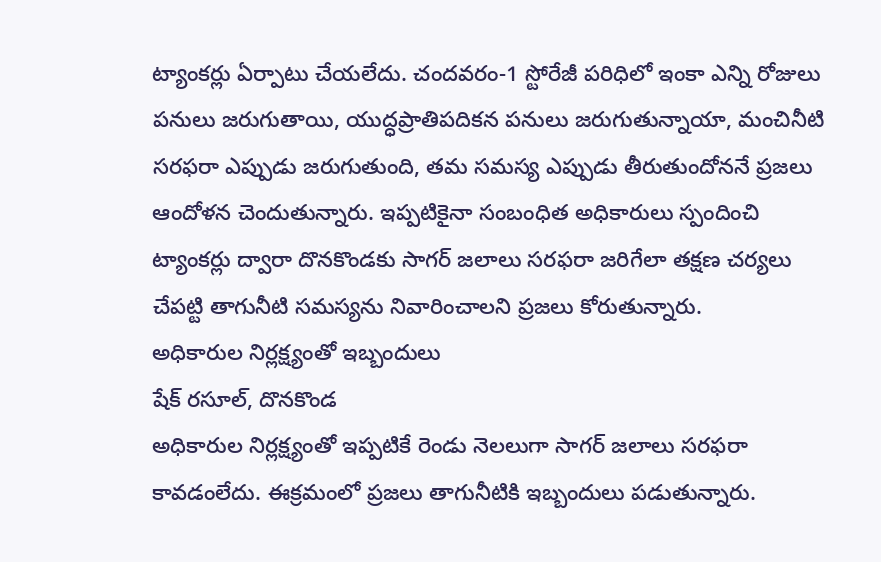ట్యాంకర్లు ఏర్పాటు చేయలేదు. చందవరం-1 స్టోరేజీ పరిధిలో ఇంకా ఎన్ని రోజులు పనులు జరుగుతాయి, యుద్ధప్రాతిపదికన పనులు జరుగుతున్నాయా, మంచినీటి సరఫరా ఎప్పుడు జరుగుతుంది, తమ సమస్య ఎప్పుడు తీరుతుందోననే ప్రజలు ఆందోళన చెందుతున్నారు. ఇప్పటికైనా సంబంధిత అధికారులు స్పందించి ట్యాంకర్లు ద్వారా దొనకొండకు సాగర్ జలాలు సరఫరా జరిగేలా తక్షణ చర్యలు చేపట్టి తాగునీటి సమస్యను నివారించాలని ప్రజలు కోరుతున్నారు.
అధికారుల నిర్లక్ష్యంతో ఇబ్బందులు
షేక్ రసూల్, దొనకొండ
అధికారుల నిర్లక్ష్యంతో ఇప్పటికే రెండు నెలలుగా సాగర్ జలాలు సరఫరా కావడంలేదు. ఈక్రమంలో ప్రజలు తాగునీటికి ఇబ్బందులు పడుతున్నారు.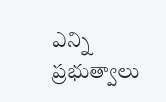ఎన్ని ప్రభుత్వాలు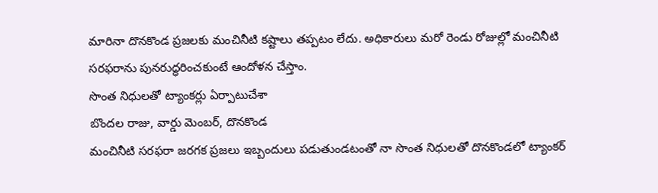మారినా దొనకొండ ప్రజలకు మంచినీటి కష్టాలు తప్పటం లేదు. అధికారులు మరో రెండు రోజుల్లో మంచినీటి సరఫరాను పునరుద్ధరించకుంటే ఆందోళన చేస్తాం.
సొంత నిధులతో ట్యాంకర్లు ఏర్పాటుచేశా
బొందల రాజు, వార్డు మెంబర్, దొనకొండ
మంచినీటి సరఫరా జరగక ప్రజలు ఇబ్బందులు పడుతుండటంతో నా సొంత నిధులతో దొనకొండలో ట్యాంకర్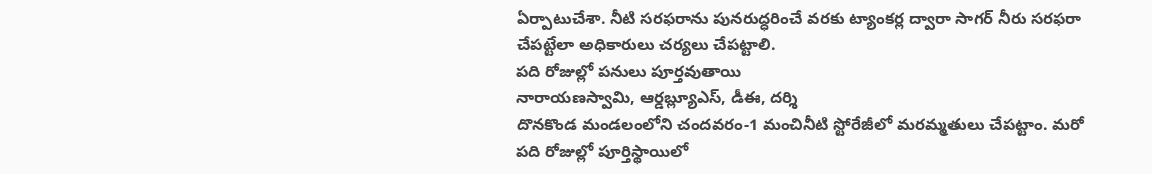ఏర్పాటుచేశా. నీటి సరఫరాను పునరుద్ధరించే వరకు ట్యాంకర్ల ద్వారా సాగర్ నీరు సరఫరా చేపట్టేలా అధికారులు చర్యలు చేపట్టాలి.
పది రోజుల్లో పనులు పూర్తవుతాయి
నారాయణస్వామి, ఆర్డబ్ల్యూఎస్, డీఈ, దర్శి
దొనకొండ మండలంలోని చందవరం-1 మంచినీటి స్టోరేజీలో మరమ్మతులు చేపట్టాం. మరో పది రోజుల్లో పూర్తిస్థాయిలో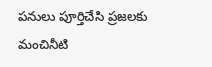పనులు పూర్తిచేసి ప్రజలకు మంచినీటి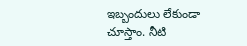ఇబ్బందులు లేకుండా చూస్తాం. నీటి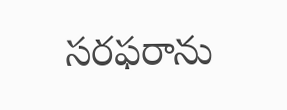సరఫరాను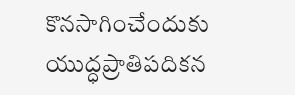కొనసాగించేందుకు యుద్ధప్రాతిపదికన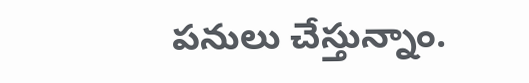పనులు చేస్తున్నాం.